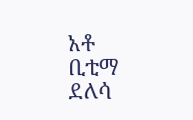አቶ ቢቲማ ደለሳ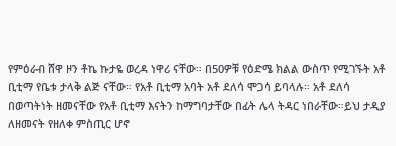የምዕራብ ሸዋ ዞን ቶኬ ኩታዬ ወረዳ ነዋሪ ናቸው። በ50ዎቹ የዕድሜ ክልል ውስጥ የሚገኙት አቶ ቢቲማ የቤቱ ታላቅ ልጅ ናቸው። የአቶ ቢቲማ አባት አቶ ደለሳ ሞጋሳ ይባላሉ። አቶ ደለሳ በወጣትነት ዘመናቸው የአቶ ቢቲማ እናትን ከማግባታቸው በፊት ሌላ ትዳር ነበራቸው።ይህ ታዲያ ለዘመናት የዘለቀ ምስጢር ሆኖ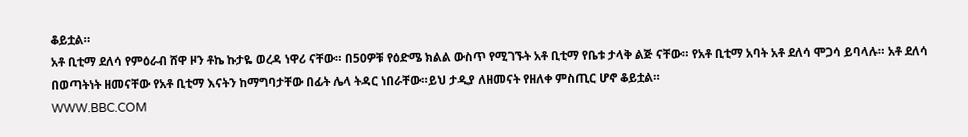ቆይቷል።
አቶ ቢቲማ ደለሳ የምዕራብ ሸዋ ዞን ቶኬ ኩታዬ ወረዳ ነዋሪ ናቸው። በ50ዎቹ የዕድሜ ክልል ውስጥ የሚገኙት አቶ ቢቲማ የቤቱ ታላቅ ልጅ ናቸው። የአቶ ቢቲማ አባት አቶ ደለሳ ሞጋሳ ይባላሉ። አቶ ደለሳ በወጣትነት ዘመናቸው የአቶ ቢቲማ እናትን ከማግባታቸው በፊት ሌላ ትዳር ነበራቸው።ይህ ታዲያ ለዘመናት የዘለቀ ምስጢር ሆኖ ቆይቷል።
WWW.BBC.COM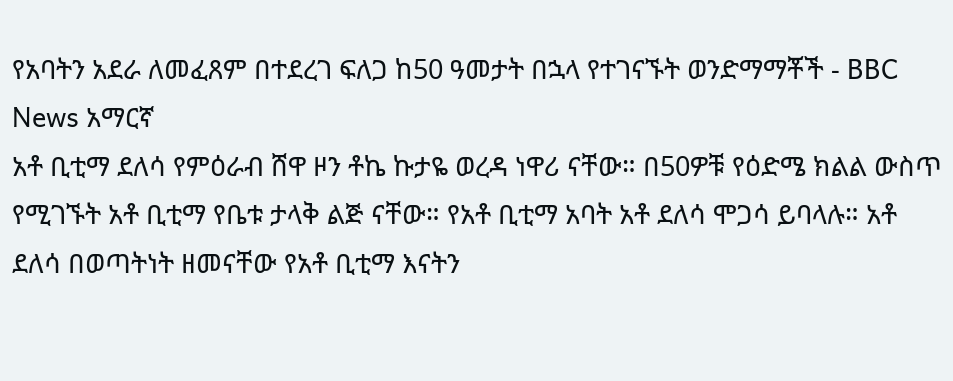የአባትን አደራ ለመፈጸም በተደረገ ፍለጋ ከ50 ዓመታት በኋላ የተገናኙት ወንድማማቾች - BBC News አማርኛ
አቶ ቢቲማ ደለሳ የምዕራብ ሸዋ ዞን ቶኬ ኩታዬ ወረዳ ነዋሪ ናቸው። በ50ዎቹ የዕድሜ ክልል ውስጥ የሚገኙት አቶ ቢቲማ የቤቱ ታላቅ ልጅ ናቸው። የአቶ ቢቲማ አባት አቶ ደለሳ ሞጋሳ ይባላሉ። አቶ ደለሳ በወጣትነት ዘመናቸው የአቶ ቢቲማ እናትን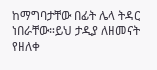ከማግባታቸው በፊት ሌላ ትዳር ነበራቸው።ይህ ታዲያ ለዘመናት የዘለቀ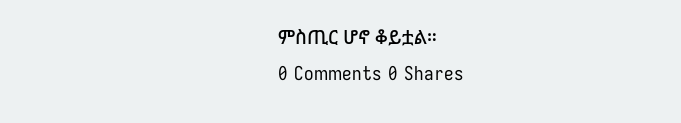ምስጢር ሆኖ ቆይቷል።
0 Comments 0 Shares